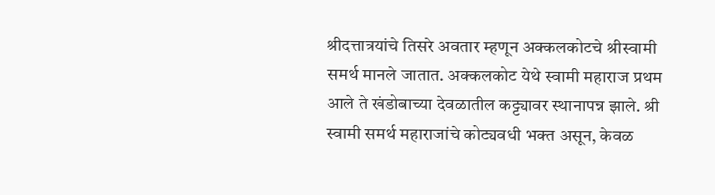श्रीदत्तात्रयांचे तिसरे अवतार म्हणून अक्कलकोटचे श्रीस्वामी समर्थ मानले जातात. अक्कलकोट येथे स्वामी महाराज प्रथम आले ते खंडोबाच्या देवळातील कट्ट्यावर स्थानापन्न झाले. श्री स्वामी समर्थ महाराजांचे कोट्यवधी भक्त असून, केवळ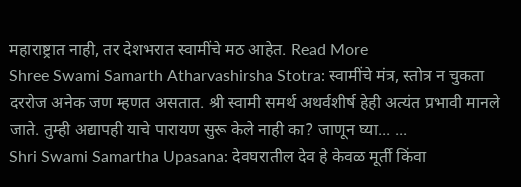महाराष्ट्रात नाही, तर देशभरात स्वामींचे मठ आहेत. Read More
Shree Swami Samarth Atharvashirsha Stotra: स्वामींचे मंत्र, स्तोत्र न चुकता दररोज अनेक जण म्हणत असतात. श्री स्वामी समर्थ अथर्वशीर्ष हेही अत्यंत प्रभावी मानले जाते. तुम्ही अद्यापही याचे पारायण सुरू केले नाही का? जाणून घ्या... ...
Shri Swami Samartha Upasana: देवघरातील देव हे केवळ मूर्ती किंवा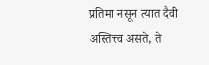प्रतिमा नसून त्यात दैवी अस्तित्त्व असते, ते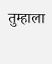तुम्हाला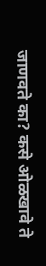जाणवते का? कसे ओळखावे ते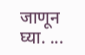जाणून घ्या. ...